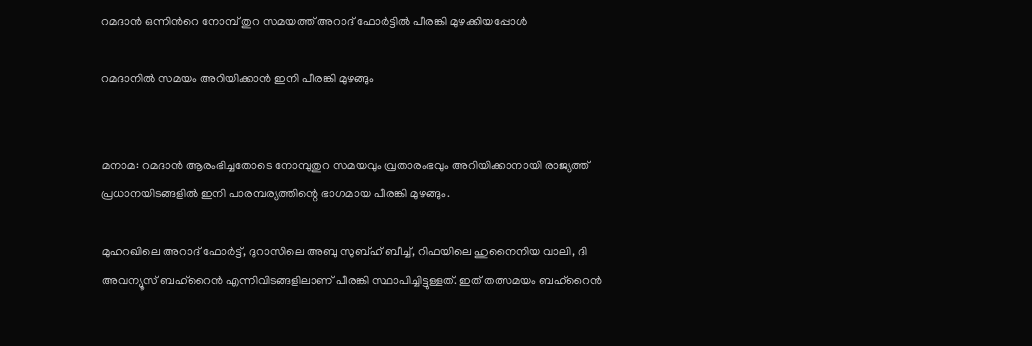റമദാൻ ഒന്നിന്‍റെ നോമ്പ് തുറ സമയത്ത് അറാദ് ഫോർട്ടിൽ പീരങ്കി മുഴക്കിയപ്പോൾ

റമദാനിൽ സമയം അറിയിക്കാൻ ഇനി പീരങ്കി മുഴങ്ങും


മനാമ: റമദാൻ ആരംഭിച്ചതോടെ നോമ്പുതുറ സമയവും വ്രതാരംഭവും അറിയിക്കാനായി രാജ്യത്ത് പ്രധാനയിടങ്ങളിൽ ഇനി പാരമ്പര്യത്തിന്റെ ഭാഗമായ പീരങ്കി മുഴങ്ങും.

മുഹറഖിലെ അറാദ് ഫോർട്ട്, ദുറാസിലെ അബു സുബ്ഹ് ബീച്ച്, റിഫയിലെ ഹുനൈനിയ വാലി, ദി അവന്യൂസ് ബഹ്‌റൈൻ എന്നിവിടങ്ങളിലാണ് പീരങ്കി സ്ഥാപിച്ചിട്ടുള്ളത്. ഇത് തത്സമയം ബഹ്‌റൈൻ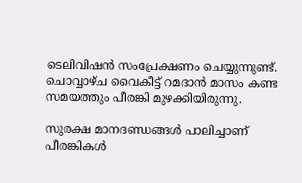ടെലിവിഷൻ സംപ്രേക്ഷണം ചെയ്യുന്നുണ്ട്. ചൊവ്വാഴ്ച വൈകീട്ട് റമദാൻ മാസം കണ്ട സമയത്തും പീരങ്കി മുഴക്കിയിരുന്നു.

സുരക്ഷ മാനദണ്ഡങ്ങൾ പാലിച്ചാണ് പീരങ്കികൾ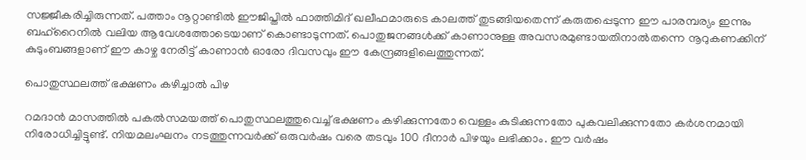സജ്ജീകരിച്ചിരുന്നത്. പത്താം നൂറ്റാണ്ടിൽ ഈജിപ്തിൽ ഫാത്തിമിദ് ഖലീഫമാരുടെ കാലത്ത് തുടങ്ങിയതെന്ന് കരുതപ്പെടുന്ന ഈ പാരമ്പര്യം ഇന്നും ബഹ്‌റൈനിൽ വലിയ ആവേശത്തോടെയാണ് കൊണ്ടാടുന്നത്. പൊതുജനങ്ങൾക്ക് കാണാനുള്ള അവസരമുണ്ടായതിനാൽതന്നെ നൂറുകണക്കിന് കുടുംബങ്ങളാണ് ഈ കാഴ്ച നേരിട്ട് കാണാൻ ഓരോ ദിവസവും ഈ കേന്ദ്രങ്ങളിലെത്തുന്നത്.

പൊതുസ്ഥലത്ത് ഭക്ഷണം കഴിച്ചാൽ പിഴ

റമദാൻ മാസത്തിൽ പകൽസമയത്ത് പൊതുസ്ഥലത്തുവെച്ച് ഭക്ഷണം കഴിക്കുന്നതോ വെള്ളം കുടിക്കുന്നതോ പുകവലിക്കുന്നതോ കർശനമായി നിരോധിച്ചിട്ടുണ്ട്. നിയമലംഘനം നടത്തുന്നവർക്ക് ഒരുവർഷം വരെ തടവും 100 ദീനാർ പിഴയും ലഭിക്കാം. ഈ വർഷം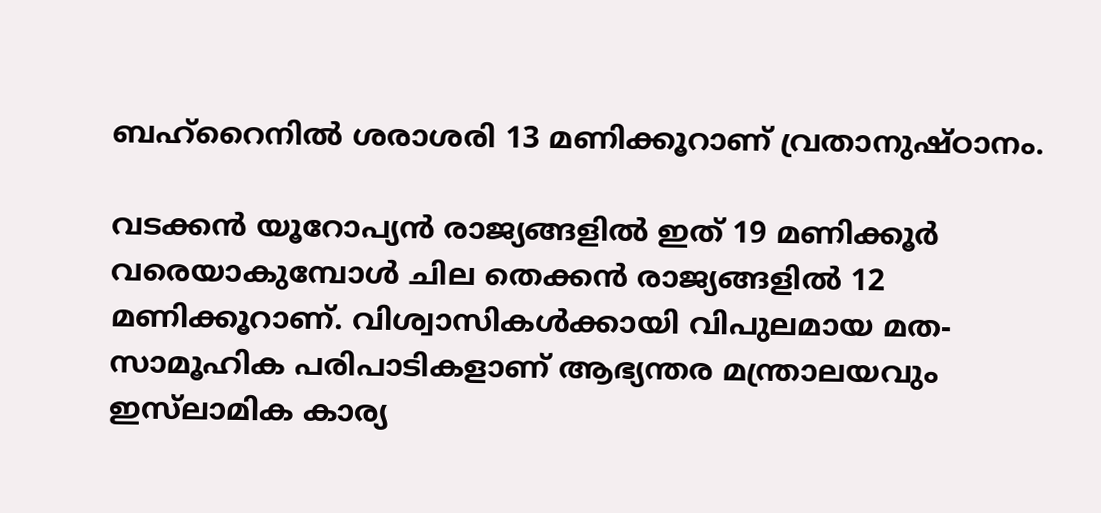ബഹ്‌റൈനിൽ ശരാശരി 13 മണിക്കൂറാണ് വ്രതാനുഷ്ഠാനം.

വടക്കൻ യൂറോപ്യൻ രാജ്യങ്ങളിൽ ഇത് 19 മണിക്കൂർ വരെയാകുമ്പോൾ ചില തെക്കൻ രാജ്യങ്ങളിൽ 12 മണിക്കൂറാണ്. വിശ്വാസികൾക്കായി വിപുലമായ മത-സാമൂഹിക പരിപാടികളാണ് ആഭ്യന്തര മന്ത്രാലയവും ഇസ്‍ലാമിക കാര്യ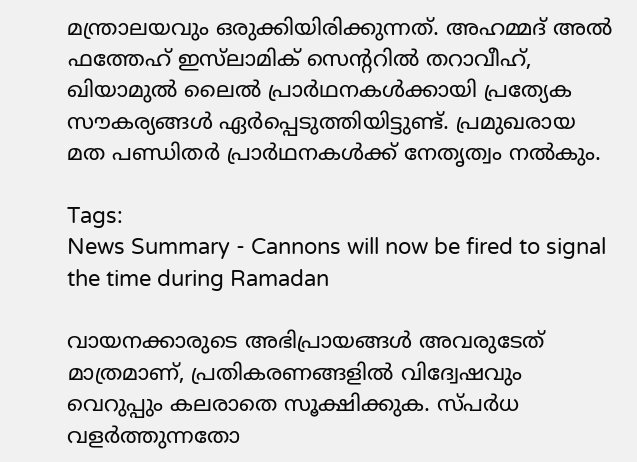മന്ത്രാലയവും ഒരുക്കിയിരിക്കുന്നത്. അഹമ്മദ് അൽ ഫത്തേഹ് ഇസ്‌ലാമിക് സെന്ററിൽ തറാവീഹ്, ഖിയാമുൽ ലൈൽ പ്രാർഥനകൾക്കായി പ്രത്യേക സൗകര്യങ്ങൾ ഏർപ്പെടുത്തിയിട്ടുണ്ട്. പ്രമുഖരായ മത പണ്ഡിതർ പ്രാർഥനകൾക്ക് നേതൃത്വം നൽകും.

Tags:
News Summary - Cannons will now be fired to signal the time during Ramadan

വായനക്കാരുടെ അഭിപ്രായങ്ങള്‍ അവരുടേത് മാത്രമാണ്, പ്രതികരണങ്ങളിൽ വിദ്വേഷവും വെറുപ്പും കലരാതെ സൂക്ഷിക്കുക. സ്പർധ വളർത്തുന്നതോ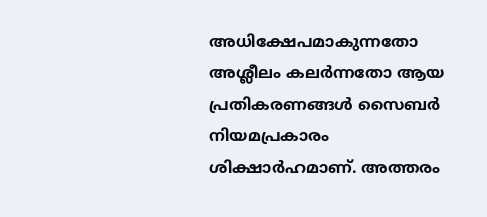അധിക്ഷേപമാകുന്നതോ അശ്ലീലം കലർന്നതോ ആയ പ്രതികരണങ്ങൾ സൈബർ നിയമപ്രകാരം ശിക്ഷാർഹമാണ്. അത്തരം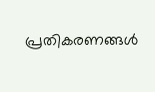പ്രതികരണങ്ങൾ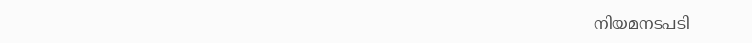നിയമനടപടി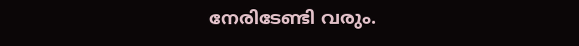നേരിടേണ്ടി വരും.